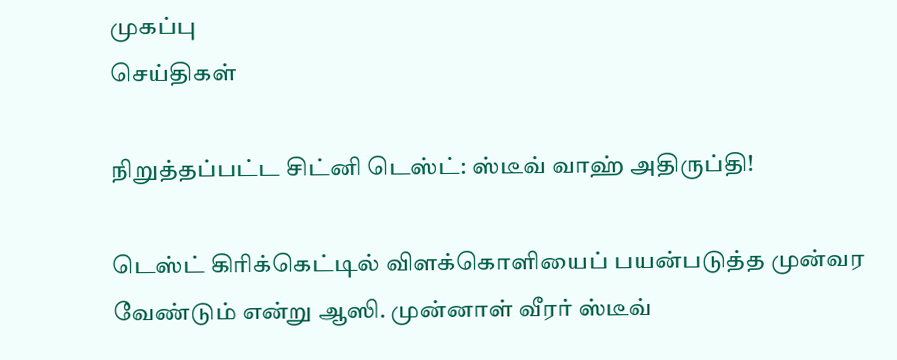முகப்பு
செய்திகள்

நிறுத்தப்பட்ட சிட்னி டெஸ்ட்: ஸ்டீவ் வாஹ் அதிருப்தி!

டெஸ்ட் கிரிக்கெட்டில் விளக்கொளியைப் பயன்படுத்த முன்வர வேண்டும் என்று ஆஸி. முன்னாள் வீரர் ஸ்டீவ்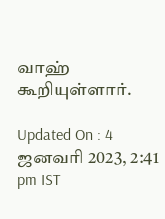வாஹ் கூறியுள்ளார்.

Updated On : 4 ஜனவரி 2023, 2:41 pm IST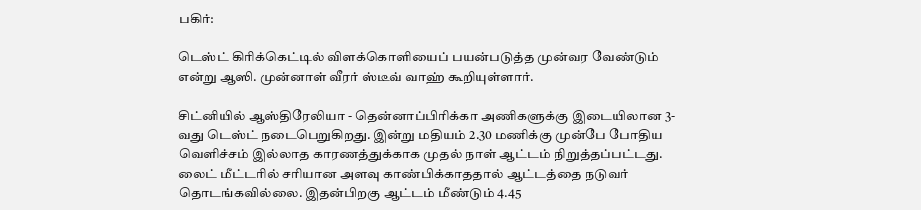பகிர்:

டெஸ்ட் கிரிக்கெட்டில் விளக்கொளியைப் பயன்படுத்த முன்வர வேண்டும் என்று ஆஸி. முன்னாள் வீரர் ஸ்டீவ் வாஹ் கூறியுள்ளார்.

சிட்னியில் ஆஸ்திரேலியா - தென்னாப்பிரிக்கா அணிகளுக்கு இடையிலான 3-வது டெஸ்ட் நடைபெறுகிறது. இன்று மதியம் 2.30 மணிக்கு முன்பே போதிய வெளிச்சம் இல்லாத காரணத்துக்காக முதல் நாள் ஆட்டம் நிறுத்தப்பட்டது. லைட் மீட்டரில் சரியான அளவு காண்பிக்காததால் ஆட்டத்தை நடுவர் தொடங்கவில்லை. இதன்பிறகு ஆட்டம் மீண்டும் 4.45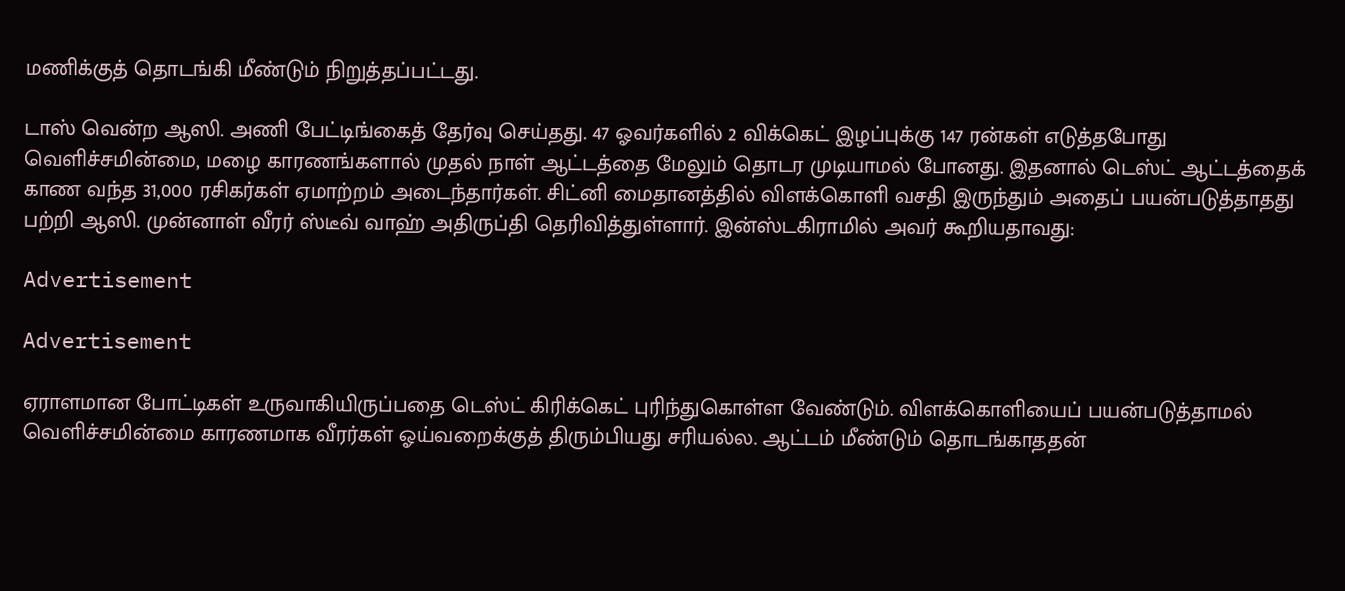மணிக்குத் தொடங்கி மீண்டும் நிறுத்தப்பட்டது.

டாஸ் வென்ற ஆஸி. அணி பேட்டிங்கைத் தேர்வு செய்தது. 47 ஓவர்களில் 2 விக்கெட் இழப்புக்கு 147 ரன்கள் எடுத்தபோது வெளிச்சமின்மை, மழை காரணங்களால் முதல் நாள் ஆட்டத்தை மேலும் தொடர முடியாமல் போனது. இதனால் டெஸ்ட் ஆட்டத்தைக் காண வந்த 31,000 ரசிகர்கள் ஏமாற்றம் அடைந்தார்கள். சிட்னி மைதானத்தில் விளக்கொளி வசதி இருந்தும் அதைப் பயன்படுத்தாதது பற்றி ஆஸி. முன்னாள் வீரர் ஸ்டீவ் வாஹ் அதிருப்தி தெரிவித்துள்ளார். இன்ஸ்டகிராமில் அவர் கூறியதாவது:

Advertisement

Advertisement

ஏராளமான போட்டிகள் உருவாகியிருப்பதை டெஸ்ட் கிரிக்கெட் புரிந்துகொள்ள வேண்டும். விளக்கொளியைப் பயன்படுத்தாமல் வெளிச்சமின்மை காரணமாக வீரர்கள் ஓய்வறைக்குத் திரும்பியது சரியல்ல. ஆட்டம் மீண்டும் தொடங்காததன்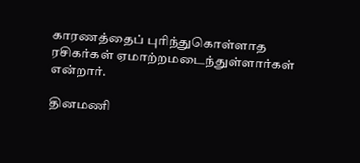காரணத்தைப் புரிந்துகொள்ளாத ரசிகர்கள் ஏமாற்றமடைந்துள்ளார்கள் என்றார்.

தினமணி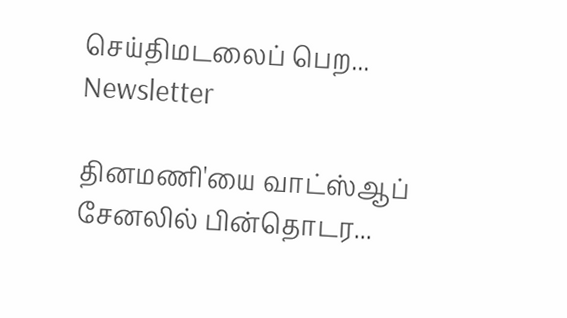செய்திமடலைப் பெற... Newsletter

தினமணி'யை வாட்ஸ்ஆப் சேனலில் பின்தொடர...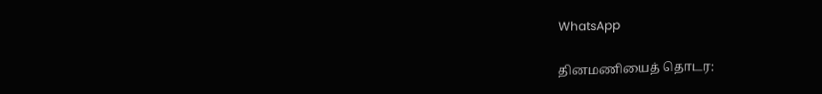WhatsApp

தினமணியைத் தொடர: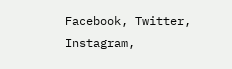Facebook, Twitter, Instagram,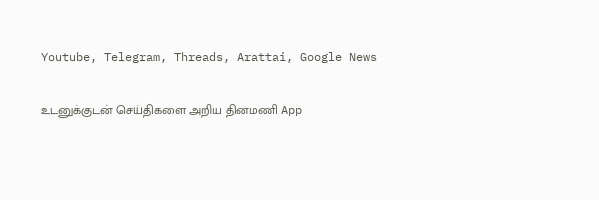Youtube, Telegram, Threads, Arattai, Google News

உடனுக்குடன் செய்திகளை அறிய தினமணி App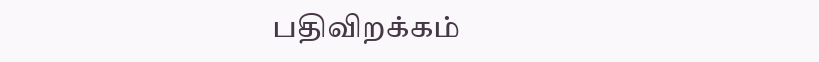பதிவிறக்கம்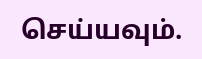செய்யவும்.